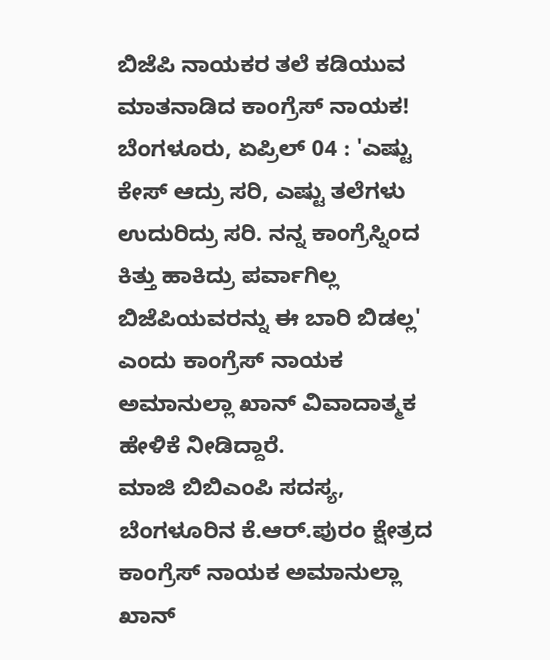ಬಿಜೆಪಿ ನಾಯಕರ ತಲೆ ಕಡಿಯುವ ಮಾತನಾಡಿದ ಕಾಂಗ್ರೆಸ್ ನಾಯಕ!
ಬೆಂಗಳೂರು, ಏಪ್ರಿಲ್ 04 : 'ಎಷ್ಟು ಕೇಸ್ ಆದ್ರು ಸರಿ, ಎಷ್ಟು ತಲೆಗಳು ಉದುರಿದ್ರು ಸರಿ. ನನ್ನ ಕಾಂಗ್ರೆಸ್ನಿಂದ ಕಿತ್ತು ಹಾಕಿದ್ರು ಪರ್ವಾಗಿಲ್ಲ ಬಿಜೆಪಿಯವರನ್ನು ಈ ಬಾರಿ ಬಿಡಲ್ಲ' ಎಂದು ಕಾಂಗ್ರೆಸ್ ನಾಯಕ ಅಮಾನುಲ್ಲಾ ಖಾನ್ ವಿವಾದಾತ್ಮಕ ಹೇಳಿಕೆ ನೀಡಿದ್ದಾರೆ.
ಮಾಜಿ ಬಿಬಿಎಂಪಿ ಸದಸ್ಯ, ಬೆಂಗಳೂರಿನ ಕೆ.ಆರ್.ಪುರಂ ಕ್ಷೇತ್ರದ ಕಾಂಗ್ರೆಸ್ ನಾಯಕ ಅಮಾನುಲ್ಲಾ ಖಾನ್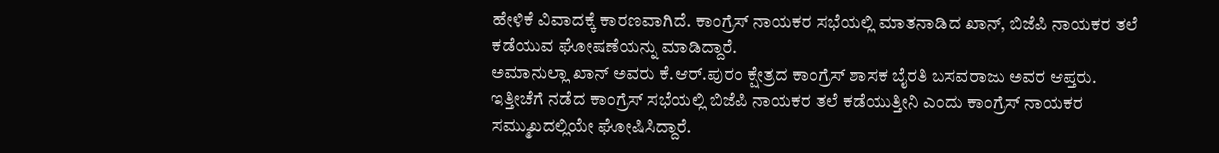ಹೇಳಿಕೆ ವಿವಾದಕ್ಕೆ ಕಾರಣವಾಗಿದೆ. ಕಾಂಗ್ರೆಸ್ ನಾಯಕರ ಸಭೆಯಲ್ಲಿ ಮಾತನಾಡಿದ ಖಾನ್, ಬಿಜೆಪಿ ನಾಯಕರ ತಲೆ ಕಡೆಯುವ ಘೋಷಣೆಯನ್ನು ಮಾಡಿದ್ದಾರೆ.
ಅಮಾನುಲ್ಲಾ ಖಾನ್ ಅವರು ಕೆ.ಆರ್.ಪುರಂ ಕ್ಷೇತ್ರದ ಕಾಂಗ್ರೆಸ್ ಶಾಸಕ ಬೈರತಿ ಬಸವರಾಜು ಅವರ ಆಪ್ತರು. ಇತ್ತೀಚೆಗೆ ನಡೆದ ಕಾಂಗ್ರೆಸ್ ಸಭೆಯಲ್ಲಿ ಬಿಜೆಪಿ ನಾಯಕರ ತಲೆ ಕಡೆಯುತ್ತೀನಿ ಎಂದು ಕಾಂಗ್ರೆಸ್ ನಾಯಕರ ಸಮ್ಮುಖದಲ್ಲಿಯೇ ಘೋಷಿಸಿದ್ದಾರೆ.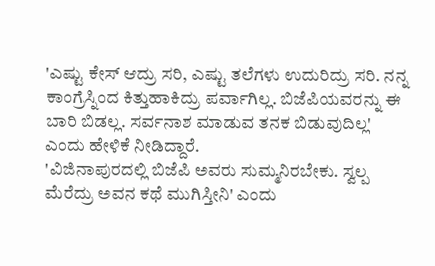'ಎಷ್ಟು ಕೇಸ್ ಆದ್ರು ಸರಿ, ಎಷ್ಟು ತಲೆಗಳು ಉದುರಿದ್ರು ಸರಿ. ನನ್ನ ಕಾಂಗ್ರೆಸ್ನಿಂದ ಕಿತ್ತುಹಾಕಿದ್ರು ಪರ್ವಾಗಿಲ್ಲ. ಬಿಜೆಪಿಯವರನ್ನು ಈ ಬಾರಿ ಬಿಡಲ್ಲ. ಸರ್ವನಾಶ ಮಾಡುವ ತನಕ ಬಿಡುವುದಿಲ್ಲ' ಎಂದು ಹೇಳಿಕೆ ನೀಡಿದ್ದಾರೆ.
'ವಿಜಿನಾಪುರದಲ್ಲಿ ಬಿಜೆಪಿ ಅವರು ಸುಮ್ಮನಿರಬೇಕು. ಸ್ವಲ್ಪ ಮೆರೆದ್ರು ಅವನ ಕಥೆ ಮುಗಿಸ್ತೀನಿ' ಎಂದು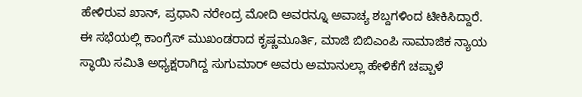ಹೇಳಿರುವ ಖಾನ್, ಪ್ರಧಾನಿ ನರೇಂದ್ರ ಮೋದಿ ಅವರನ್ನೂ ಅವಾಚ್ಯ ಶಬ್ದಗಳಿಂದ ಟೀಕಿಸಿದ್ದಾರೆ.
ಈ ಸಭೆಯಲ್ಲಿ ಕಾಂಗ್ರೆಸ್ ಮುಖಂಡರಾದ ಕೃಷ್ಣಮೂರ್ತಿ, ಮಾಜಿ ಬಿಬಿಎಂಪಿ ಸಾಮಾಜಿಕ ನ್ಯಾಯ ಸ್ಥಾಯಿ ಸಮಿತಿ ಅಧ್ಯಕ್ಷರಾಗಿದ್ದ ಸುಗುಮಾರ್ ಅವರು ಅಮಾನುಲ್ಲಾ ಹೇಳಿಕೆಗೆ ಚಪ್ಪಾಳೆ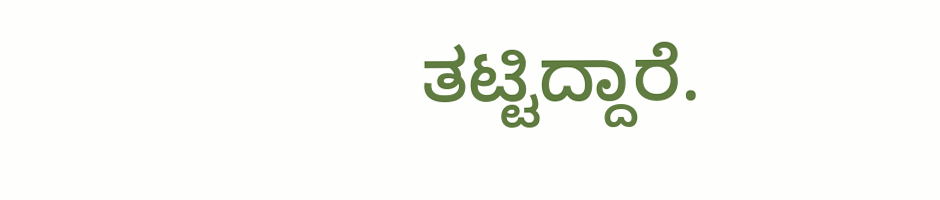ತಟ್ಟಿದ್ದಾರೆ.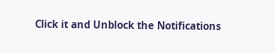Click it and Unblock the Notifications